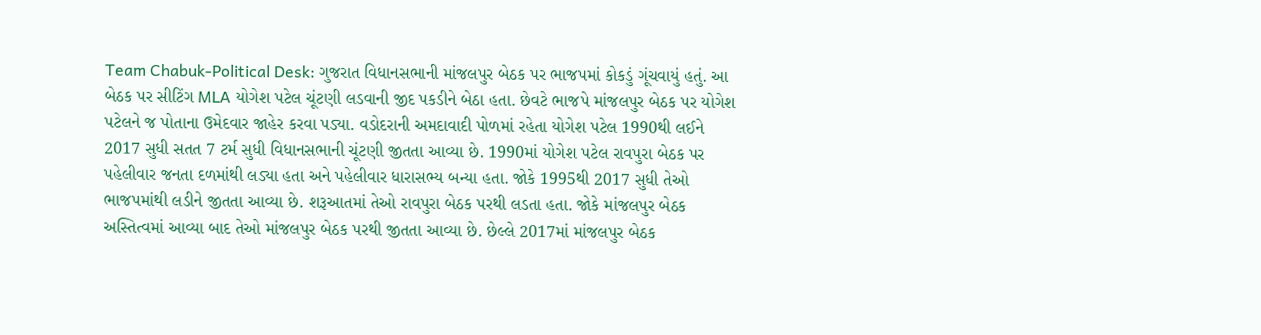Team Chabuk-Political Desk: ગુજરાત વિધાનસભાની માંજલપુર બેઠક પર ભાજપમાં કોકડું ગૂંચવાયું હતું. આ બેઠક પર સીટિંગ MLA યોગેશ પટેલ ચૂંટણી લડવાની જીદ પકડીને બેઠા હતા. છેવટે ભાજપે માંજલપુર બેઠક પર યોગેશ પટેલને જ પોતાના ઉમેદવાર જાહેર કરવા પડ્યા. વડોદરાની અમદાવાદી પોળમાં રહેતા યોગેશ પટેલ 1990થી લઈને 2017 સુધી સતત 7 ટર્મ સુધી વિધાનસભાની ચૂંટણી જીતતા આવ્યા છે. 1990માં યોગેશ પટેલ રાવપુરા બેઠક પર પહેલીવાર જનતા દળમાંથી લડ્યા હતા અને પહેલીવાર ધારાસભ્ય બન્યા હતા. જોકે 1995થી 2017 સુધી તેઓ ભાજપમાંથી લડીને જીતતા આવ્યા છે. શરૂઆતમાં તેઓ રાવપુરા બેઠક પરથી લડતા હતા. જોકે માંજલપુર બેઠક અસ્તિત્વમાં આવ્યા બાદ તેઓ માંજલપુર બેઠક પરથી જીતતા આવ્યા છે. છેલ્લે 2017માં માંજલપુર બેઠક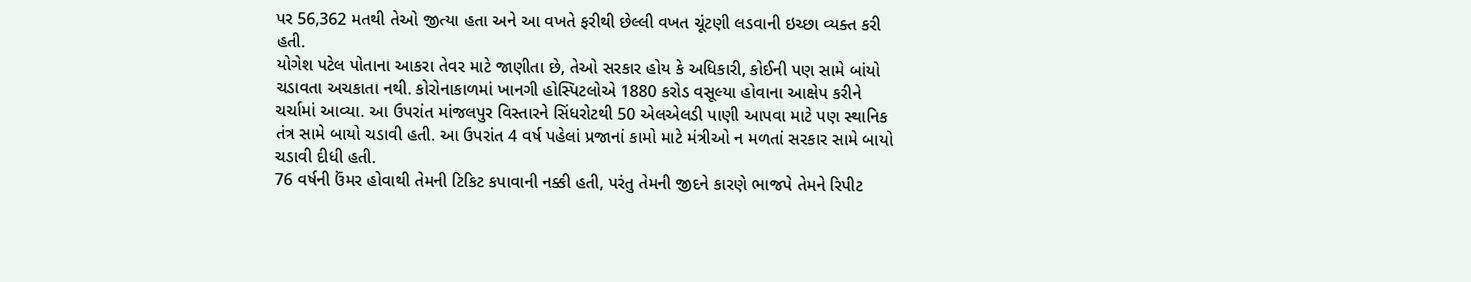પર 56,362 મતથી તેઓ જીત્યા હતા અને આ વખતે ફરીથી છેલ્લી વખત ચૂંટણી લડવાની ઇચ્છા વ્યક્ત કરી હતી.
યોગેશ પટેલ પોતાના આકરા તેવર માટે જાણીતા છે, તેઓ સરકાર હોય કે અધિકારી, કોઈની પણ સામે બાંયો ચડાવતા અચકાતા નથી. કોરોનાકાળમાં ખાનગી હોસ્પિટલોએ 1880 કરોડ વસૂલ્યા હોવાના આક્ષેપ કરીને ચર્ચામાં આવ્યા. આ ઉપરાંત માંજલપુર વિસ્તારને સિંધરોટથી 50 એલએલડી પાણી આપવા માટે પણ સ્થાનિક તંત્ર સામે બાયો ચડાવી હતી. આ ઉપરાંત 4 વર્ષ પહેલાં પ્રજાનાં કામો માટે મંત્રીઓ ન મળતાં સરકાર સામે બાયો ચડાવી દીધી હતી.
76 વર્ષની ઉંમર હોવાથી તેમની ટિકિટ કપાવાની નક્કી હતી, પરંતુ તેમની જીદને કારણે ભાજપે તેમને રિપીટ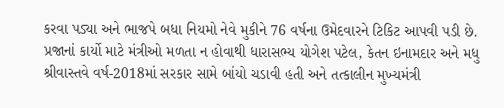કરવા પડ્યા અને ભાજપે બધા નિયમો નેવે મુકીને 76 વર્ષના ઉમેદવારને ટિકિટ આપવી પડી છે.
પ્રજાનાં કાર્યો માટે મંત્રીઓ મળતા ન હોવાથી ધારાસભ્ય યોગેશ પટેલ, કેતન ઇનામદાર અને મધુ શ્રીવાસ્તવે વર્ષ-2018માં સરકાર સામે બાંયો ચડાવી હતી અને તત્કાલીન મુખ્યમંત્રી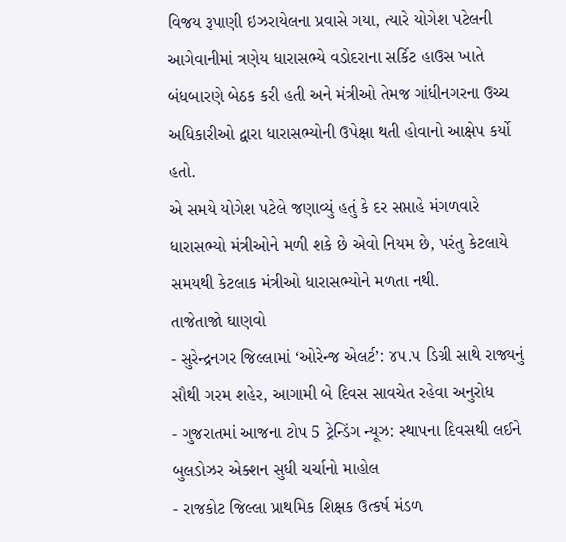વિજય રૂપાણી ઇઝરાયેલના પ્રવાસે ગયા, ત્યારે યોગેશ પટેલની આગેવાનીમાં ત્રણેય ધારાસભ્યે વડોદરાના સર્કિટ હાઉસ ખાતે બંધબારણે બેઠક કરી હતી અને મંત્રીઓ તેમજ ગાંધીનગરના ઉચ્ચ અધિકારીઓ દ્વારા ધારાસભ્યોની ઉપેક્ષા થતી હોવાનો આક્ષેપ કર્યો હતો.
એ સમયે યોગેશ પટેલે જણાવ્યું હતું કે દર સપ્તાહે મંગળવારે ધારાસભ્યો મંત્રીઓને મળી શકે છે એવો નિયમ છે, પરંતુ કેટલાયે સમયથી કેટલાક મંત્રીઓ ધારાસભ્યોને મળતા નથી.
તાજેતાજો ઘાણવો
- સુરેન્દ્રનગર જિલ્લામાં ‘ઓરેન્જ એલર્ટ’: ૪૫.૫ ડિગ્રી સાથે રાજ્યનું સૌથી ગરમ શહેર, આગામી બે દિવસ સાવચેત રહેવા અનુરોધ
- ગુજરાતમાં આજના ટોપ 5 ટ્રેન્ડિંગ ન્યૂઝ: સ્થાપના દિવસથી લઈને બુલડોઝર એક્શન સુધી ચર્ચાનો માહોલ
- રાજકોટ જિલ્લા પ્રાથમિક શિક્ષક ઉત્કર્ષ મંડળ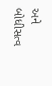અને બોધીસત્વ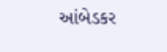આંબેડકર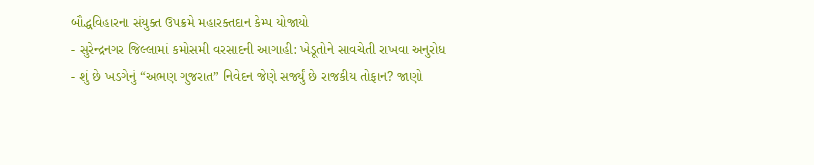બૌદ્ધવિહારના સંયુક્ત ઉપક્રમે મહારક્તદાન કેમ્પ યોજાયો
- સુરેન્દ્રનગર જિલ્લામાં કમોસમી વરસાદની આગાહી: ખેડૂતોને સાવચેતી રાખવા અનુરોધ
- શું છે ખડગેનું “અભણ ગુજરાત” નિવેદન જેણે સર્જ્યું છે રાજકીય તોફાન? જાણો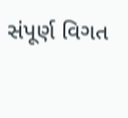સંપૂર્ણ વિગત